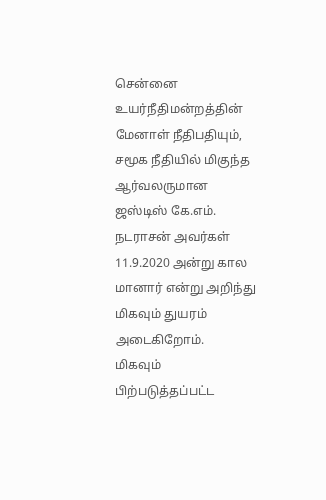சென்னை உயர்நீதிமன்றத்தின் மேனாள் நீதிபதியும், சமூக நீதியில் மிகுந்த ஆர்வலருமான ஜஸ்டிஸ் கே.எம். நடராசன் அவர்கள் 11.9.2020 அன்று கால மானார் என்று அறிந்து மிகவும் துயரம் அடைகிறோம்.
மிகவும் பிற்படுத்தப்பட்ட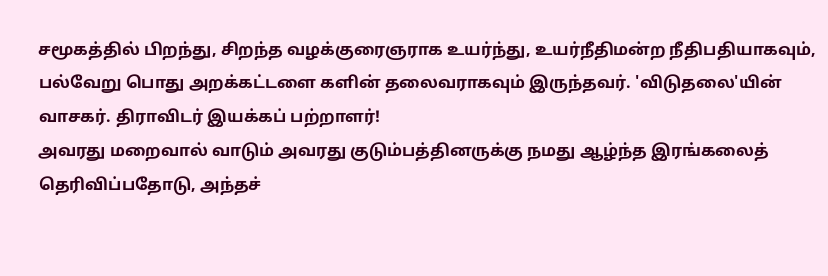சமூகத்தில் பிறந்து, சிறந்த வழக்குரைஞராக உயர்ந்து, உயர்நீதிமன்ற நீதிபதியாகவும், பல்வேறு பொது அறக்கட்டளை களின் தலைவராகவும் இருந்தவர். 'விடுதலை'யின் வாசகர். திராவிடர் இயக்கப் பற்றாளர்!
அவரது மறைவால் வாடும் அவரது குடும்பத்தினருக்கு நமது ஆழ்ந்த இரங்கலைத் தெரிவிப்பதோடு, அந்தச்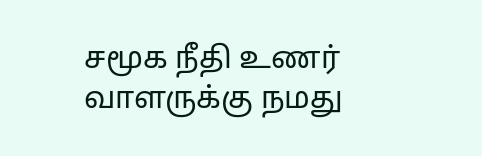சமூக நீதி உணர் வாளருக்கு நமது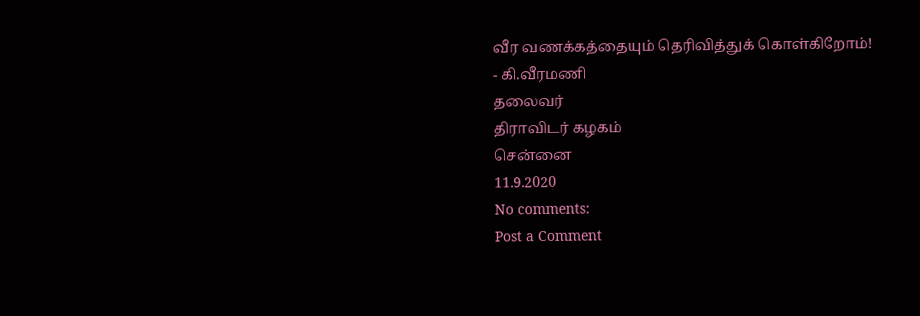வீர வணக்கத்தையும் தெரிவித்துக் கொள்கிறோம்!
- கி.வீரமணி
தலைவர்
திராவிடர் கழகம்
சென்னை
11.9.2020
No comments:
Post a Comment